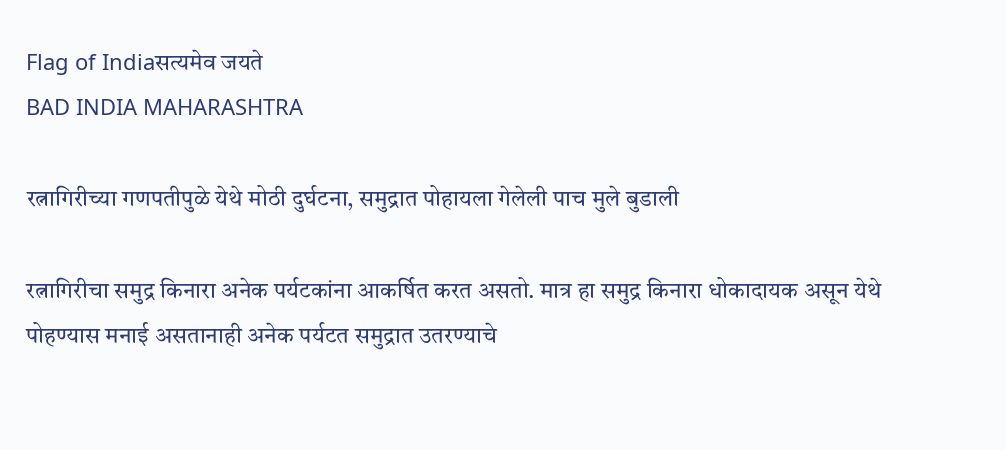Flag of Indiaसत्यमेव जयते
BAD INDIA MAHARASHTRA

रत्नागिरीच्या गणपतीपुळे येथे मोठी दुर्घटना, समुद्रात पोहायला गेलेली पाच मुले बुडाली

रत्नागिरीचा समुद्र किनारा अनेक पर्यटकांना आकर्षित करत असतो. मात्र हा समुद्र किनारा धोकादायक असून येथे पोहण्यास मनाई असतानाही अनेक पर्यटत समुद्रात उतरण्याचे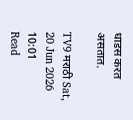धाडस करत असतात.

TV9 मराठी Sat, 20 Jun 2026 10:01
Read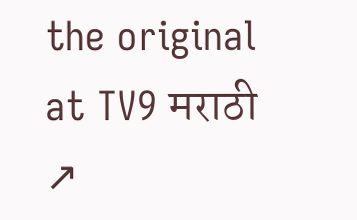the original at TV9 मराठी ↗